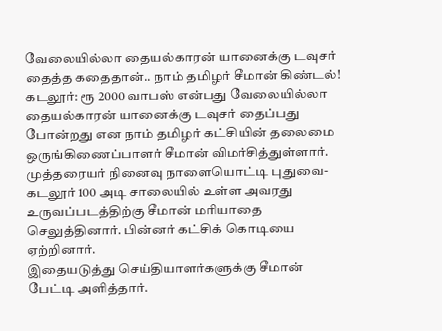வேலையில்லா தையல்காரன் யானைக்கு டவுசர் தைத்த கதைதான்.. நாம் தமிழர் சீமான் கிண்டல்!
கடலூர்: ரூ 2000 வாபஸ் என்பது வேலையில்லா தையல்காரன் யானைக்கு டவுசர் தைப்பது போன்றது என நாம் தமிழர் கட்சியின் தலைமை ஒருங்கிணைப்பாளர் சீமான் விமர்சித்துள்ளார்.
முத்தரையர் நினைவு நாளையொட்டி புதுவை- கடலூர் 100 அடி சாலையில் உள்ள அவரது உருவப்படத்திற்கு சீமான் மரியாதை செலுத்தினார். பின்னர் கட்சிக் கொடியை ஏற்றினார்.
இதையடுத்து செய்தியாளர்களுக்கு சீமான் பேட்டி அளித்தார்.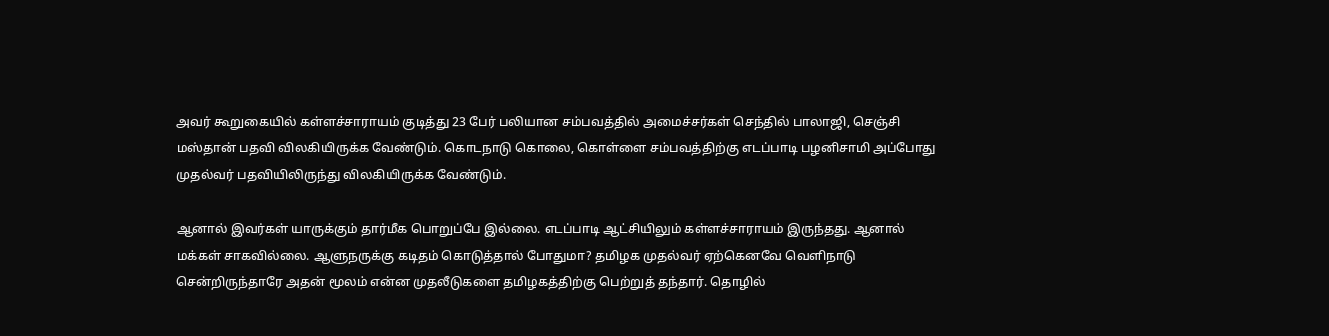அவர் கூறுகையில் கள்ளச்சாராயம் குடித்து 23 பேர் பலியான சம்பவத்தில் அமைச்சர்கள் செந்தில் பாலாஜி, செஞ்சி மஸ்தான் பதவி விலகியிருக்க வேண்டும். கொடநாடு கொலை, கொள்ளை சம்பவத்திற்கு எடப்பாடி பழனிசாமி அப்போது முதல்வர் பதவியிலிருந்து விலகியிருக்க வேண்டும்.

ஆனால் இவர்கள் யாருக்கும் தார்மீக பொறுப்பே இல்லை. எடப்பாடி ஆட்சியிலும் கள்ளச்சாராயம் இருந்தது. ஆனால் மக்கள் சாகவில்லை. ஆளுநருக்கு கடிதம் கொடுத்தால் போதுமா? தமிழக முதல்வர் ஏற்கெனவே வெளிநாடு சென்றிருந்தாரே அதன் மூலம் என்ன முதலீடுகளை தமிழகத்திற்கு பெற்றுத் தந்தார். தொழில்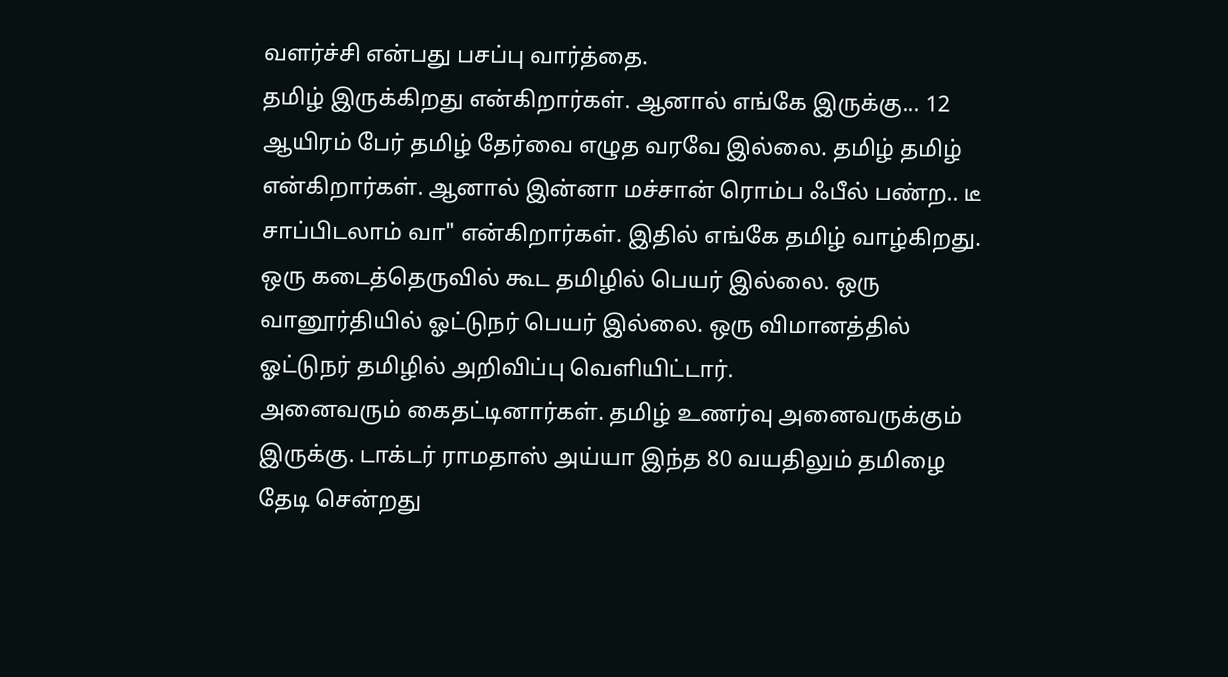வளர்ச்சி என்பது பசப்பு வார்த்தை.
தமிழ் இருக்கிறது என்கிறார்கள். ஆனால் எங்கே இருக்கு... 12 ஆயிரம் பேர் தமிழ் தேர்வை எழுத வரவே இல்லை. தமிழ் தமிழ் என்கிறார்கள். ஆனால் இன்னா மச்சான் ரொம்ப ஃபீல் பண்ற.. டீ சாப்பிடலாம் வா" என்கிறார்கள். இதில் எங்கே தமிழ் வாழ்கிறது. ஒரு கடைத்தெருவில் கூட தமிழில் பெயர் இல்லை. ஒரு வானூர்தியில் ஓட்டுநர் பெயர் இல்லை. ஒரு விமானத்தில் ஓட்டுநர் தமிழில் அறிவிப்பு வெளியிட்டார்.
அனைவரும் கைதட்டினார்கள். தமிழ் உணர்வு அனைவருக்கும் இருக்கு. டாக்டர் ராமதாஸ் அய்யா இந்த 80 வயதிலும் தமிழை தேடி சென்றது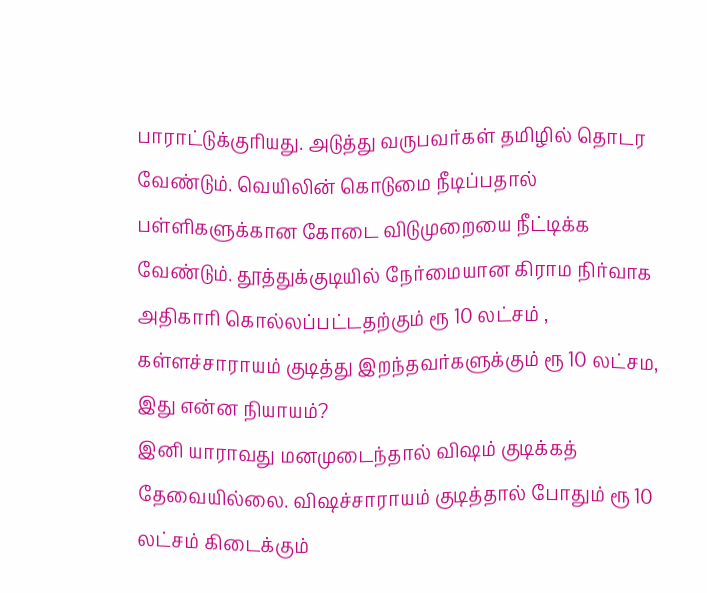பாராட்டுக்குரியது. அடுத்து வருபவர்கள் தமிழில் தொடர வேண்டும். வெயிலின் கொடுமை நீடிப்பதால் பள்ளிகளுக்கான கோடை விடுமுறையை நீட்டிக்க வேண்டும். தூத்துக்குடியில் நேர்மையான கிராம நிர்வாக அதிகாரி கொல்லப்பட்டதற்கும் ரூ 10 லட்சம் , கள்ளச்சாராயம் குடித்து இறந்தவர்களுக்கும் ரூ 10 லட்சம, இது என்ன நியாயம்?
இனி யாராவது மனமுடைந்தால் விஷம் குடிக்கத் தேவையில்லை. விஷச்சாராயம் குடித்தால் போதும் ரூ 10 லட்சம் கிடைக்கும்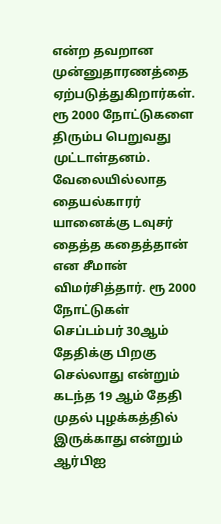என்ற தவறான முன்னுதாரணத்தை ஏற்படுத்துகிறார்கள். ரூ 2000 நோட்டுகளை திரும்ப பெறுவது முட்டாள்தனம். வேலையில்லாத தையல்காரர் யானைக்கு டவுசர் தைத்த கதைத்தான் என சீமான் விமர்சித்தார். ரூ 2000 நோட்டுகள் செப்டம்பர் 30ஆம் தேதிக்கு பிறகு செல்லாது என்றும் கடந்த 19 ஆம் தேதி முதல் புழக்கத்தில் இருக்காது என்றும் ஆர்பிஐ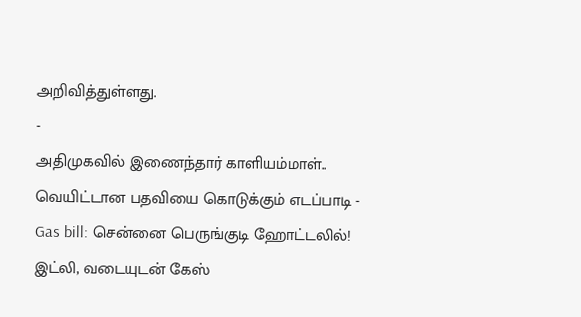அறிவித்துள்ளது.
-
அதிமுகவில் இணைந்தார் காளியம்மாள்.. வெயிட்டான பதவியை கொடுக்கும் எடப்பாடி -
Gas bill: சென்னை பெருங்குடி ஹோட்டலில்! இட்லி, வடையுடன் கேஸ்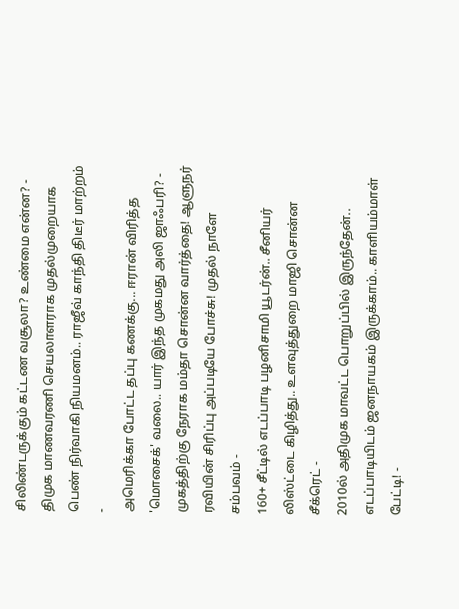சிலிண்டருக்கும் கட்டண வசூலா? உண்மை என்ன? -
திமுக மாணவரணி செயலாளராக முதல்முறையாக பெண் நிர்வாகி நியமனம்.. ராஜீவ் காந்தி திடீர் மாற்றம் -
அமெரிக்கா போட்ட தப்பு கணக்கு... ஈரான் விரித்த 'மொசைக்' வலை.. யார் இந்த முகமது அலி ஜாஃபரி? -
முகத்திற்கு நேராக மம்தா சொன்ன வார்த்தை! ஆளுநர் ரவியின் சிரிப்பு அப்படியே போச்சு! முதல் நாளே சம்பவம் -
160+ சீட்டில் எடப்பாடி பழனிசாமி யூடர்ன்.. சீனியர் லிஸ்ட்டை கிழித்து.. உளவுத்துறை மாஜி சொன்ன சீக்ரெட் -
2010ல் அதிமுக மாவட்ட பொறுப்பில் இருந்தேன்.. எடப்பாடியிடம் ஜனநாயகம் இருக்காம்.. காளியம்மாள் பேட்டி! -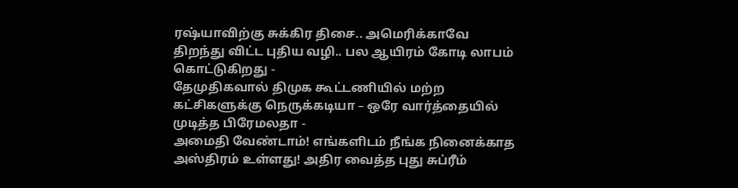ரஷ்யாவிற்கு சுக்கிர திசை.. அமெரிக்காவே திறந்து விட்ட புதிய வழி.. பல ஆயிரம் கோடி லாபம் கொட்டுகிறது -
தேமுதிகவால் திமுக கூட்டணியில் மற்ற கட்சிகளுக்கு நெருக்கடியா – ஒரே வார்த்தையில் முடித்த பிரேமலதா -
அமைதி வேண்டாம்! எங்களிடம் நீங்க நினைக்காத அஸ்திரம் உள்ளது! அதிர வைத்த புது சுப்ரீம்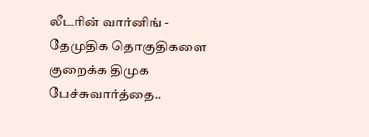லீடரின் வார்னிங் -
தேமுதிக தொகுதிகளை குறைக்க திமுக பேச்சுவார்த்தை..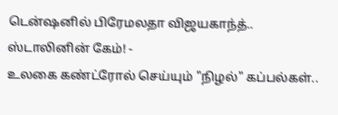டென்ஷனில் பிரேமலதா விஜயகாந்த்.. ஸ்டாலினின் கேம்! -
உலகை கண்ட்ரோல் செய்யும் "நிழல்" கப்பல்கள்..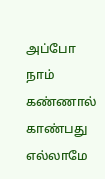அப்போ நாம் கண்ணால் காண்பது எல்லாமே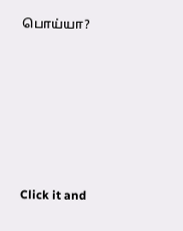பொய்யா?












Click it and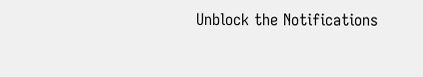Unblock the Notifications